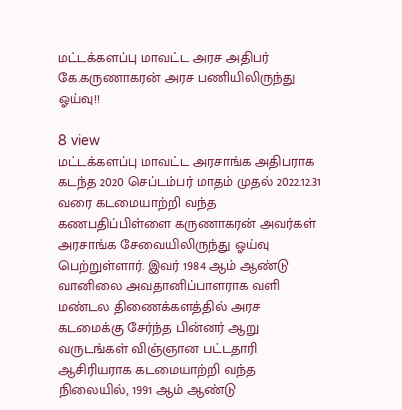மட்டக்களப்பு மாவட்ட அரச அதிபர் கே.கருணாகரன் அரச பணியிலிருந்து ஓய்வு!!

8 view
மட்டக்களப்பு மாவட்ட அரசாங்க அதிபராக கடந்த 2020 செப்டம்பர் மாதம் முதல் 2022.12.31 வரை கடமையாற்றி வந்த கணபதிப்பிள்ளை கருணாகரன் அவர்கள் அரசாங்க சேவையிலிருந்து ஓய்வு பெற்றுள்ளார். இவர் 1984 ஆம் ஆண்டு வானிலை அவதானிப்பாளராக வளி மண்டல திணைக்களத்தில் அரச கடமைக்கு சேர்ந்த பின்னர் ஆறு வருடங்கள் விஞ்ஞான பட்டதாரி ஆசிரியராக கடமையாற்றி வந்த நிலையில், 1991 ஆம் ஆண்டு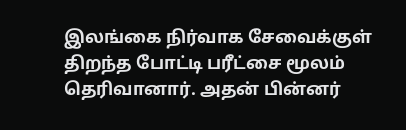இலங்கை நிர்வாக சேவைக்குள் திறந்த போட்டி பரீட்சை மூலம் தெரிவானார். அதன் பின்னர்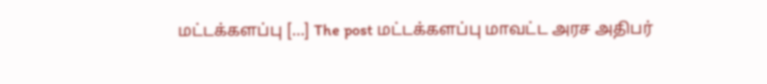மட்டக்களப்பு […] The post மட்டக்களப்பு மாவட்ட அரச அதிபர்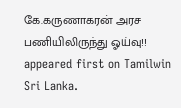கே.கருணாகரன் அரச பணியிலிருந்து ஓய்வு!! appeared first on Tamilwin Sri Lanka.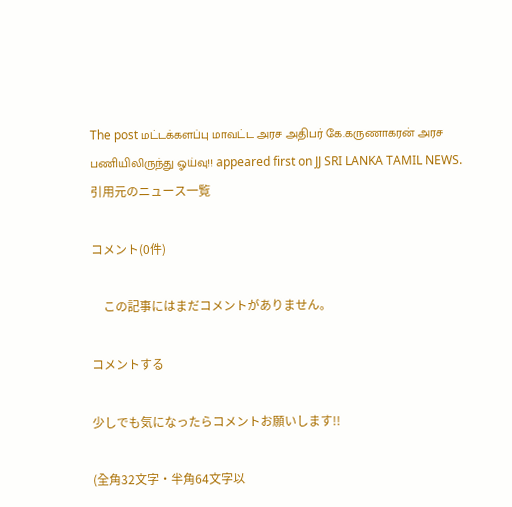The post மட்டக்களப்பு மாவட்ட அரச அதிபர் கே.கருணாகரன் அரச பணியிலிருந்து ஓய்வு!! appeared first on JJ SRI LANKA TAMIL NEWS.
引用元のニュース一覧

コメント(0件)

    この記事にはまだコメントがありません。

コメントする

少しでも気になったらコメントお願いします!!

(全角32文字・半角64文字以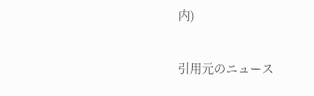内)

引用元のニュース